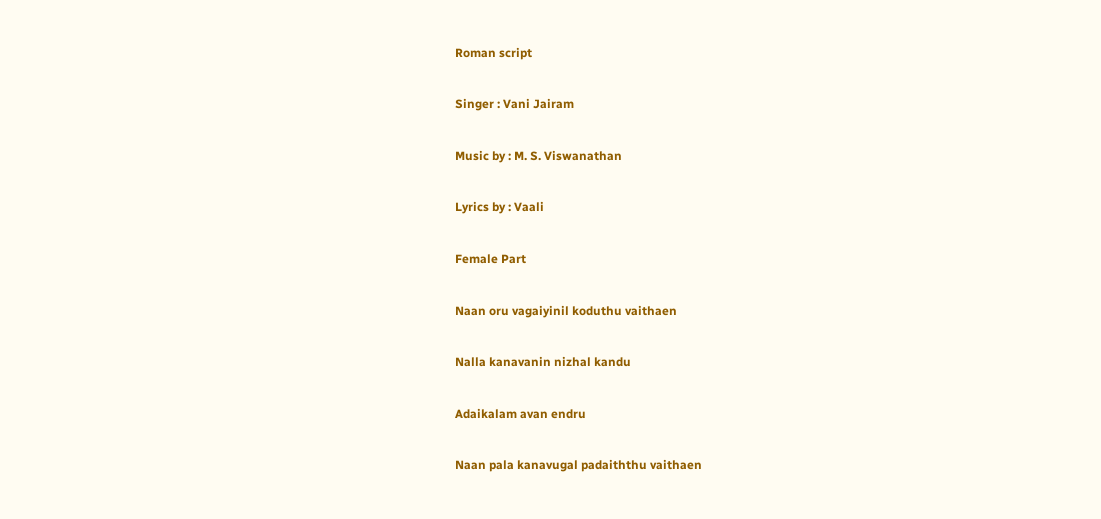Roman script

Singer : Vani Jairam

Music by : M. S. Viswanathan

Lyrics by : Vaali

Female Part

Naan oru vagaiyinil koduthu vaithaen

Nalla kanavanin nizhal kandu

Adaikalam avan endru

Naan pala kanavugal padaiththu vaithaen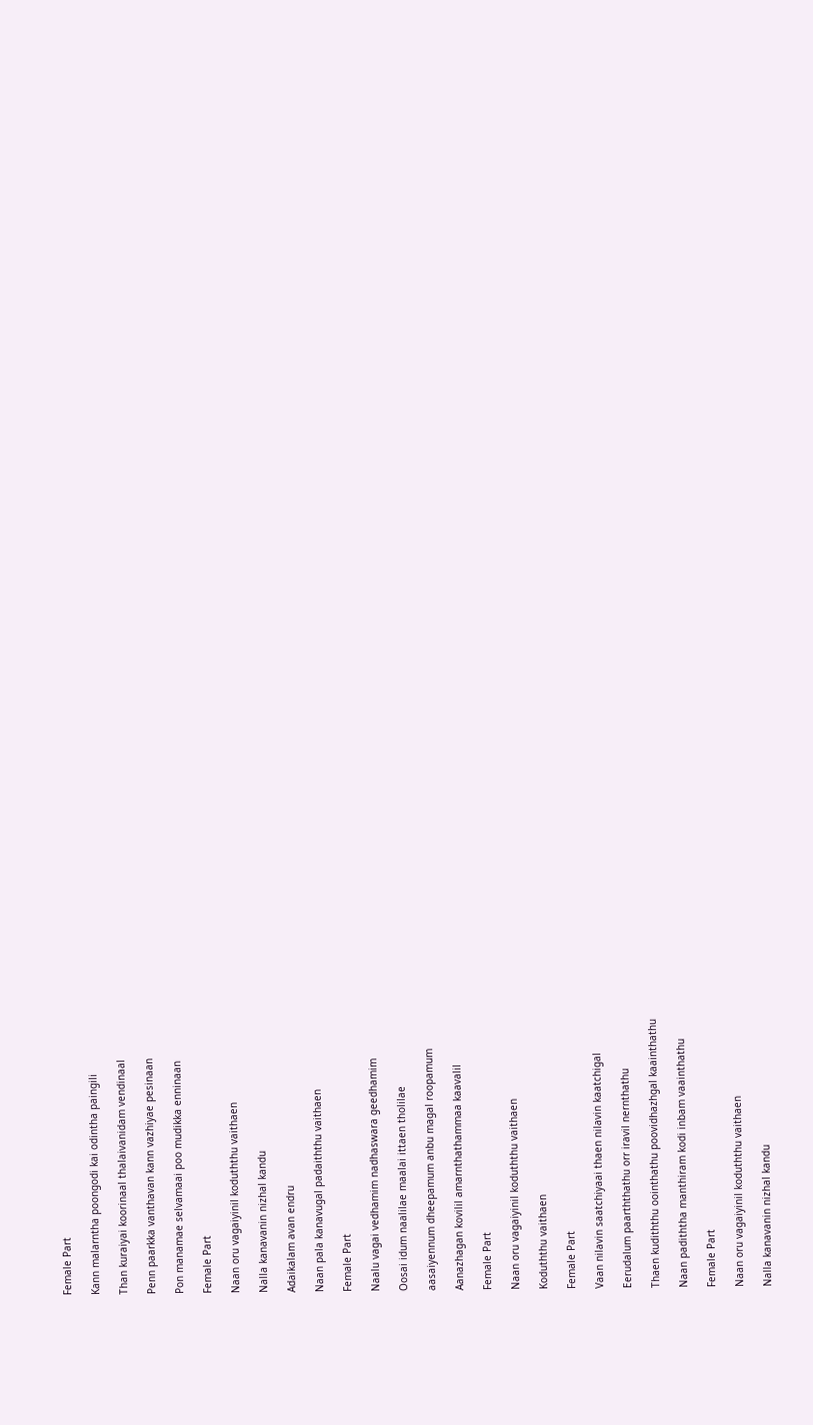Female Part

Kann malarntha poongodi kai odintha paingili

Than kuraiyai koorinaal thalaivanidam vendinaal

Penn paarkka vanthavan kann vazhiyae pesinaan

Pon manamae selvamaai poo mudikka enninaan

Female Part

Naan oru vagaiyinil koduththu vaithaen

Nalla kanavanin nizhal kandu

Adaikalam avan endru

Naan pala kanavugal padaiththu vaithaen

Female Part

Naalu vagai vedhamim nadhaswara geedhamim

Oosai idum naalilae maalai ittaen tholilae

aasaiyennum dheepamum anbu magal roopamum

Aanazhagan kovilil amarnthathammaa kaavalil

Female Part

Naan oru vagaiyinil koduththu vaithaen

Koduththu vaithaen

Female Part

Vaan nilavin saatchiyaai thaen nilavin kaatchigal

Eerudalum paarththathu orr iravil nernthathu

Thaen kudiththu oointhathu poovidhazhgal kaainthathu

Naan padiththa manthiram kodi inbam vaainthathu

Female Part

Naan oru vagaiyinil koduththu vaithaen

Nalla kanavanin nizhal kandu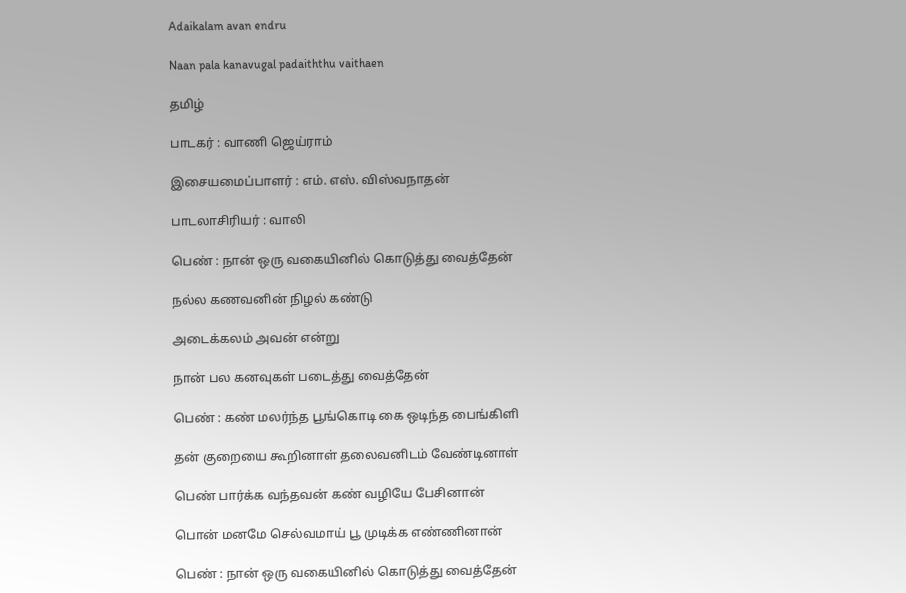Adaikalam avan endru

Naan pala kanavugal padaiththu vaithaen

தமிழ்

பாடகர் : வாணி ஜெய்ராம்

இசையமைப்பாளர் : எம். எஸ். விஸ்வநாதன்

பாடலாசிரியர் : வாலி

பெண் : நான் ஒரு வகையினில் கொடுத்து வைத்தேன்

நல்ல கணவனின் நிழல் கண்டு

அடைக்கலம் அவன் என்று

நான் பல கனவுகள் படைத்து வைத்தேன்

பெண் : கண் மலர்ந்த பூங்கொடி கை ஒடிந்த பைங்கிளி

தன் குறையை கூறினாள் தலைவனிடம் வேண்டினாள்

பெண் பார்க்க வந்தவன் கண் வழியே பேசினான்

பொன் மனமே செல்வமாய் பூ முடிக்க எண்ணினான்

பெண் : நான் ஒரு வகையினில் கொடுத்து வைத்தேன்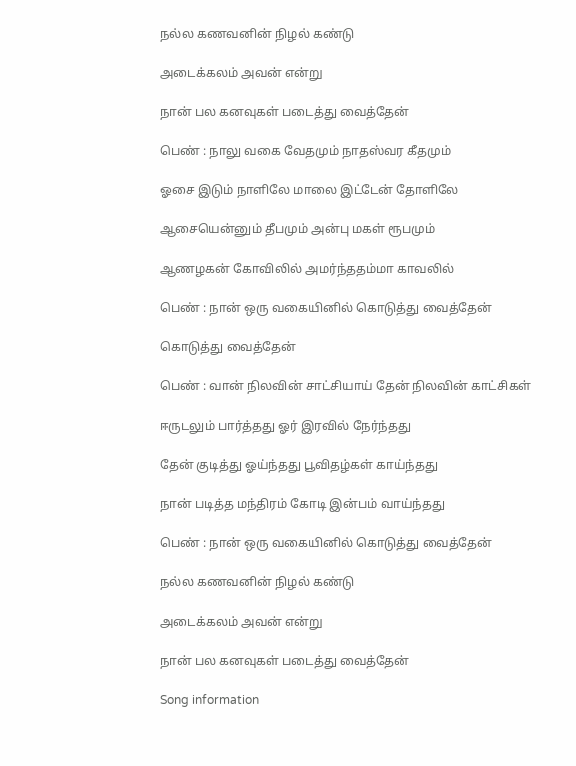நல்ல கணவனின் நிழல் கண்டு

அடைக்கலம் அவன் என்று

நான் பல கனவுகள் படைத்து வைத்தேன்

பெண் : நாலு வகை வேதமும் நாதஸ்வர கீதமும்

ஓசை இடும் நாளிலே மாலை இட்டேன் தோளிலே

ஆசையென்னும் தீபமும் அன்பு மகள் ரூபமும்

ஆணழகன் கோவிலில் அமர்ந்ததம்மா காவலில்

பெண் : நான் ஒரு வகையினில் கொடுத்து வைத்தேன்

கொடுத்து வைத்தேன்

பெண் : வான் நிலவின் சாட்சியாய் தேன் நிலவின் காட்சிகள்

ஈருடலும் பார்த்தது ஓர் இரவில் நேர்ந்தது

தேன் குடித்து ஓய்ந்தது பூவிதழ்கள் காய்ந்தது

நான் படித்த மந்திரம் கோடி இன்பம் வாய்ந்தது

பெண் : நான் ஒரு வகையினில் கொடுத்து வைத்தேன்

நல்ல கணவனின் நிழல் கண்டு

அடைக்கலம் அவன் என்று

நான் பல கனவுகள் படைத்து வைத்தேன்

Song information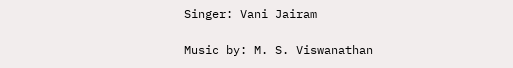Singer: Vani Jairam

Music by: M. S. Viswanathan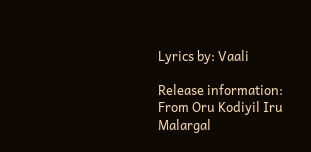Lyrics by: Vaali

Release information: From Oru Kodiyil Iru Malargal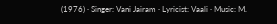(1976) · Singer: Vani Jairam · Lyricist: Vaali · Music: M.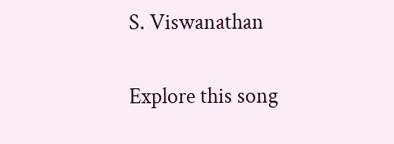S. Viswanathan

Explore this song